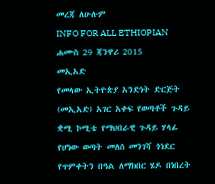መረጃ ለሁሉም
INFO FOR ALL ETHIOPIAN
ሐሙስ 29 ጃንዋሪ 2015
መኢአድ
የመላው ኢትዮጵያ አንድነት ድርጅት (መኢአድ) አገር አቀፍ የወጣቶች ጉዳይ ቋሚ ኮሚቴ የማህበራዊ ጉዳይ ሃላፊ የሆነው ወጣት መለሰ መንገሻ ጎነደር የጥምቀትን በዓል ለማክበር ሄዶ በነበረት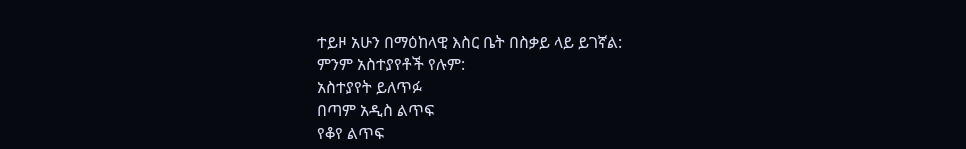ተይዞ አሁን በማዕከላዊ እስር ቤት በስቃይ ላይ ይገኛል:
ምንም አስተያየቶች የሉም:
አስተያየት ይለጥፉ
በጣም አዲስ ልጥፍ
የቆየ ልጥፍ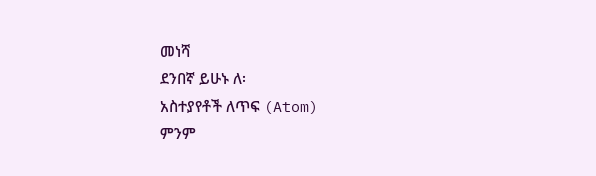መነሻ
ደንበኛ ይሁኑ ለ፡
አስተያየቶች ለጥፍ (Atom)
ምንም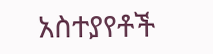አስተያየቶች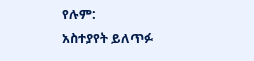የሉም:
አስተያየት ይለጥፉ